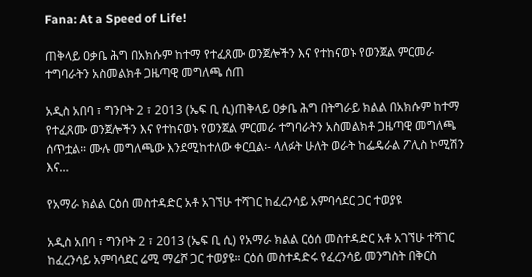Fana: At a Speed of Life!

ጠቅላይ ዐቃቤ ሕግ በአክሱም ከተማ የተፈጸሙ ወንጀሎችን እና የተከናወኑ የወንጀል ምርመራ ተግባራትን አስመልክቶ ጋዜጣዊ መግለጫ ሰጠ

አዲስ አበባ ፣ ግንቦት 2 ፣ 2013 (ኤፍ ቢ ሲ)ጠቅላይ ዐቃቤ ሕግ በትግራይ ክልል በአክሱም ከተማ የተፈጸሙ ወንጀሎችን እና የተከናወኑ የወንጀል ምርመራ ተግባራትን አስመልክቶ ጋዜጣዊ መግለጫ ሰጥቷል። ሙሉ መግለጫው እንደሚከተለው ቀርቧል፡- ላለፉት ሁለት ወራት ከፌዴራል ፖሊስ ኮሚሽን እና…

የአማራ ክልል ርዕሰ መስተዳድር አቶ አገኘሁ ተሻገር ከፈረንሳይ አምባሳደር ጋር ተወያዩ

አዲስ አበባ ፣ ግንቦት 2 ፣ 2013 (ኤፍ ቢ ሲ) የአማራ ክልል ርዕሰ መስተዳድር አቶ አገኘሁ ተሻገር ከፈረንሳይ አምባሳደር ሬሚ ማሬሾ ጋር ተወያዩ። ርዕሰ መስተዳድሩ የፈረንሳይ መንግስት በቅርስ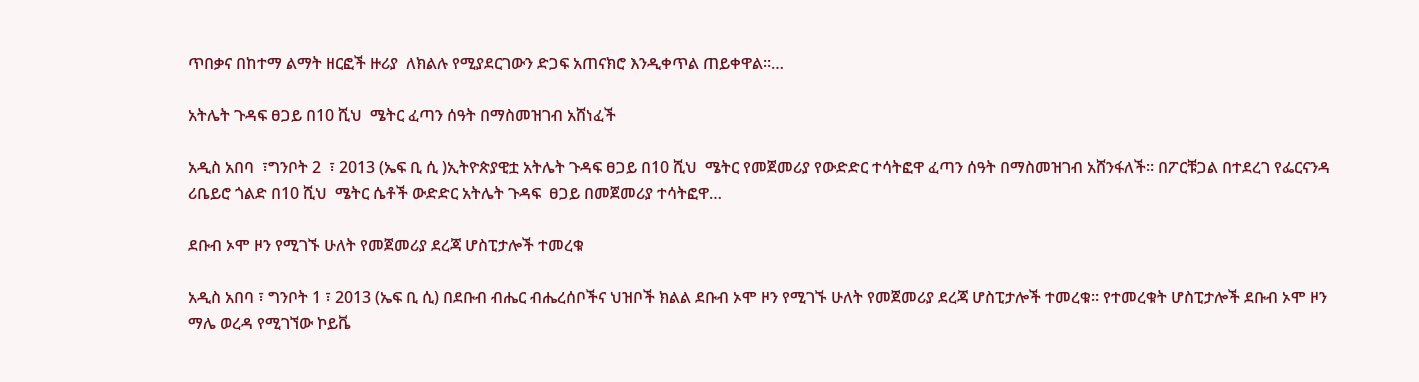ጥበቃና በከተማ ልማት ዘርፎች ዙሪያ  ለክልሉ የሚያደርገውን ድጋፍ አጠናክሮ እንዲቀጥል ጠይቀዋል።…

አትሌት ጉዳፍ ፀጋይ በ10 ሺህ  ሜትር ፈጣን ሰዓት በማስመዝገብ አሸነፈች

አዲስ አበባ  ፣ግንቦት 2  ፣ 2013 (ኤፍ ቢ ሲ )ኢትዮጵያዊቷ አትሌት ጉዳፍ ፀጋይ በ10 ሺህ  ሜትር የመጀመሪያ የውድድር ተሳትፎዋ ፈጣን ሰዓት በማስመዝገብ አሸንፋለች፡፡ በፖርቹጋል በተደረገ የፌርናንዳ ሪቤይሮ ጎልድ በ10 ሺህ  ሜትር ሴቶች ውድድር አትሌት ጉዳፍ  ፀጋይ በመጀመሪያ ተሳትፎዋ…

ደቡብ ኦሞ ዞን የሚገኙ ሁለት የመጀመሪያ ደረጃ ሆስፒታሎች ተመረቁ

አዲስ አበባ ፣ ግንቦት 1 ፣ 2013 (ኤፍ ቢ ሲ) በደቡብ ብሔር ብሔረሰቦችና ህዝቦች ክልል ደቡብ ኦሞ ዞን የሚገኙ ሁለት የመጀመሪያ ደረጃ ሆስፒታሎች ተመረቁ። የተመረቁት ሆስፒታሎች ደቡብ ኦሞ ዞን ማሌ ወረዳ የሚገኘው ኮይቬ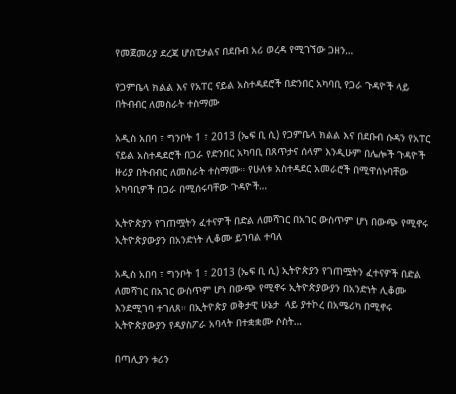የመጀመሪያ ደረጃ ሆስፒታልና በደቡብ አሪ ወረዳ የሚገኘው ጋዘን…

የጋምቤላ ክልል እና የአፐር ናይል አስተዳደሮች በድንበር አካባቢ የጋራ ጉዳዮች ላይ በትብብር ለመስራት ተስማሙ

አዲስ አበባ ፣ ግንቦት 1 ፣ 2013 (ኤፍ ቢ ሲ) የጋምቤላ ክልል እና በደቡብ ሱዳን የአፐር ናይል አስተዳደሮች በጋራ የድንበር አካባቢ በጸጥታና ሰላም እንዲሁም በሌሎች ጉዳዮች ዙሪያ በትብብር ለመስራት ተስማሙ። የሁለቱ አስተዳደር አመራሮች በሚዋሰኑባቸው አካባቢዎች በጋራ በሚሰሩባቸው ጉዳዮች…

ኢትዮጵያን የገጠሟትን ፈተናዎች በድል ለመሻገር በአገር ውስጥም ሆነ በውጭ የሚኖሩ ኢትዮጵያውያን በአንድነት ሊቆሙ ይገባል ተባለ

አዲስ አበባ ፣ ግንቦት 1 ፣ 2013 (ኤፍ ቢ ሲ) ኢትዮጵያን የገጠሟትን ፈተናዎች በድል ለመሻገር በአገር ውስጥም ሆነ በውጭ የሚኖሩ ኢትዮጵያውያን በአንድነት ሊቆሙ እንደሚገባ ተገለጸ። በኢትዮጵያ ወቅታዊ ሁኔታ  ላይ ያተኮረ በአሜሪካ በሚኖሩ ኢትዮጵያውያን የዳያስፖራ አባላት በተቋቋሙ ሶስት…

በጣሊያን ቱሪን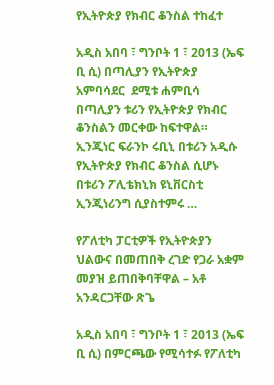የኢትዮጵያ የክብር ቆንስል ተከፈተ

አዲስ አበባ ፣ ግንቦት 1 ፣ 2013 (ኤፍ ቢ ሲ) በጣሊያን የኢትዮጵያ  አምባሳደር  ደሚቱ ሐምቢሳ በጣሊያን ቱሪን የኢትዮጵያ የክብር ቆንስልን መርቀው ከፍተዋል። ኢንጂነር ፍራንኮ ሩቢኒ በቱሪን አዲሱ የኢትዮጵያ የክብር ቆንስል ሲሆኑ በቱሪን ፖሊቴክኒክ ዩኒቨርስቲ ኢንጂነሪንግ ሲያስተምሩ …

የፖለቲካ ፓርቲዎች የኢትዮጵያን ህልውና በመጠበቅ ረገድ የጋራ አቋም መያዝ ይጠበቅባቸዋል – አቶ አንዳርጋቸው ጽጌ

አዲስ አበባ ፣ ግንቦት 1 ፣ 2013 (ኤፍ ቢ ሲ) በምርጫው የሚሳተፉ የፖለቲካ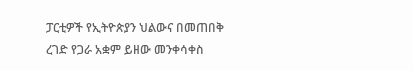ፓርቲዎች የኢትዮጵያን ህልውና በመጠበቅ ረገድ የጋራ አቋም ይዘው መንቀሳቀስ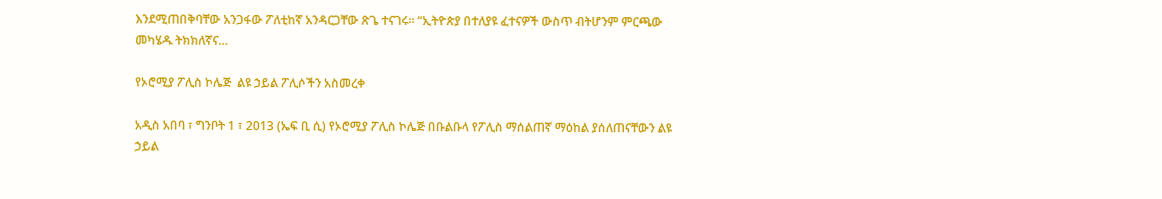እንደሚጠበቅባቸው አንጋፋው ፖለቲከኛ አንዳርጋቸው ጽጌ ተናገሩ። “ኢትዮጵያ በተለያዩ ፈተናዎች ውስጥ ብትሆንም ምርጫው መካሄዱ ትክክለኛና…

የኦሮሚያ ፖሊስ ኮሌጅ  ልዩ ኃይል ፖሊሶችን አስመረቀ

አዲስ አበባ ፣ ግንቦት 1 ፣ 2013 (ኤፍ ቢ ሲ) የኦሮሚያ ፖሊስ ኮሌጅ በቡልቡላ የፖሊስ ማሰልጠኛ ማዕከል ያሰለጠናቸውን ልዩ ኃይል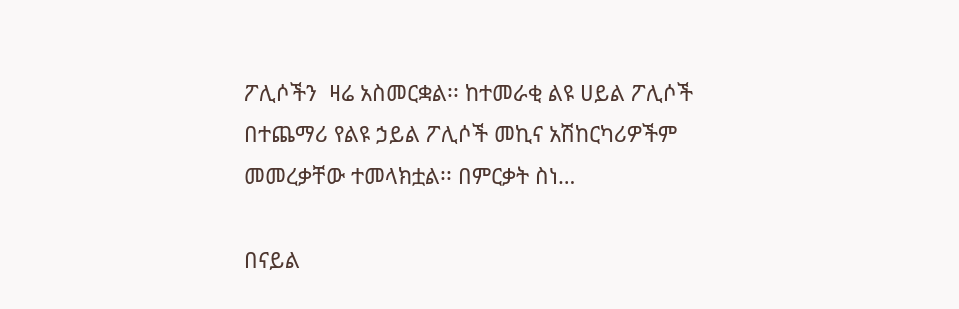ፖሊሶችን  ዛሬ አስመርቋል፡፡ ከተመራቂ ልዩ ሀይል ፖሊሶች በተጨማሪ የልዩ ኃይል ፖሊሶች መኪና አሽከርካሪዎችም  መመረቃቸው ተመላክቷል፡፡ በምርቃት ስነ…

በናይል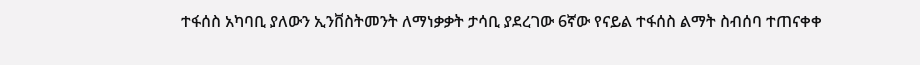ተፋሰስ አካባቢ ያለውን ኢንቨስትመንት ለማነቃቃት ታሳቢ ያደረገው 6ኛው የናይል ተፋሰስ ልማት ስብሰባ ተጠናቀቀ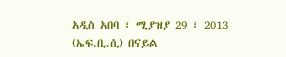አዲስ አበባ ፣ ሚያዝያ 29 ፣ 2013 (ኤፍ.ቢ.ሲ) በናይል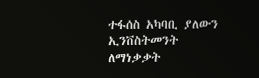ተፋሰስ አካባቢ ያለውን ኢንቨስትመንት ለማነቃቃት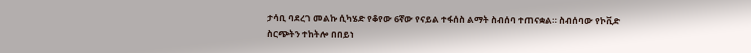ታሳቢ ባደረገ መልኩ ሲካሄድ የቆየው 6ኛው የናይል ተፋሰስ ልማት ስብሰባ ተጠናቋል። ስብሰባው የኮቪድ ስርጭትን ተከትሎ በበይነ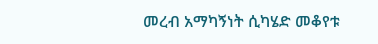መረብ አማካኝነት ሲካሄድ መቆየቱ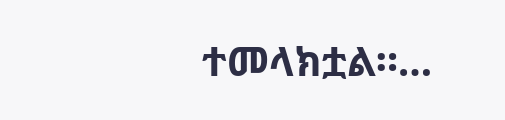ተመላክቷል።…